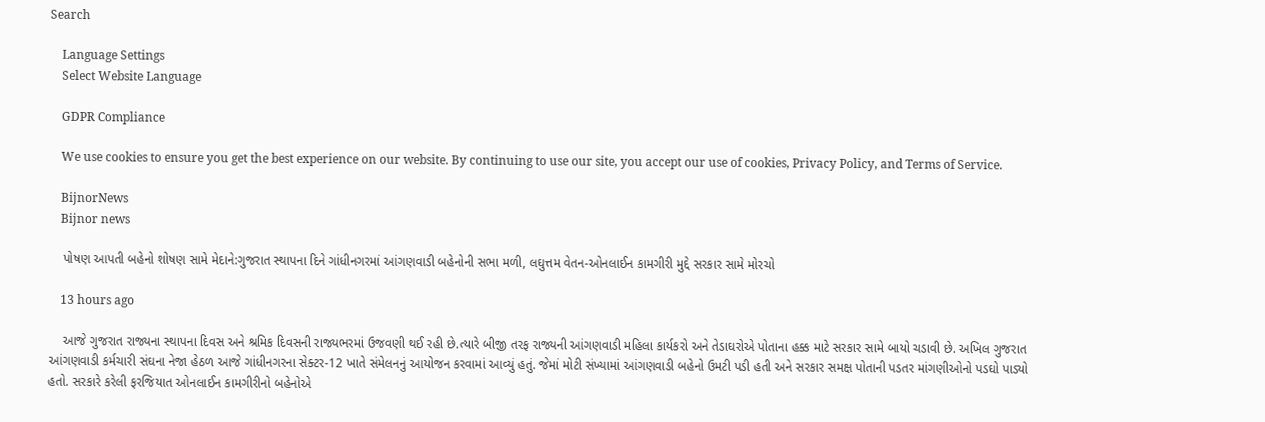Search

    Language Settings
    Select Website Language

    GDPR Compliance

    We use cookies to ensure you get the best experience on our website. By continuing to use our site, you accept our use of cookies, Privacy Policy, and Terms of Service.

    BijnorNews
    Bijnor news

    પોષણ આપતી બહેનો શોષણ સામે મેદાને:ગુજરાત સ્થાપના દિને ગાંધીનગરમાં આંગણવાડી બહેનોની સભા મળી, લઘુત્તમ વેતન-ઓનલાઈન કામગીરી મુદ્દે સરકાર સામે મોરચો

    13 hours ago

    આજે ગુજરાત રાજ્યના સ્થાપના દિવસ અને શ્રમિક દિવસની રાજ્યભરમાં ઉજવણી થઈ રહી છે.ત્યારે બીજી તરફ રાજ્યની આંગણવાડી મહિલા કાર્યકરો અને તેડાઘરોએ પોતાના હક્ક માટે સરકાર સામે બાયો ચડાવી છે. અખિલ ગુજરાત આંગણવાડી કર્મચારી સંઘના નેજા હેઠળ આજે ગાંધીનગરના સેક્ટર-12 ખાતે સંમેલનનું આયોજન કરવામાં આવ્યું હતું. જેમાં મોટી સંખ્યામાં આંગણવાડી બહેનો ઉમટી પડી હતી અને સરકાર સમક્ષ પોતાની પડતર માંગણીઓનો પડઘો પાડ્યો હતો. સરકારે કરેલી ફરજિયાત ઓનલાઈન કામગીરીનો બહેનોએ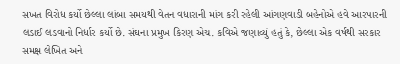સખત વિરોધ કર્યો છેલ્લા લાંબા સમયથી વેતન વધારાની માંગ કરી રહેલી આંગણવાડી બહેનોએ હવે આરપારની લડાઈ લડવાનો નિર્ધાર કર્યો છે. સંઘના પ્રમુખ કિરણ એચ. કવિએ જણાવ્યું હતું કે, છેલ્લા એક વર્ષથી સરકાર સમક્ષ લેખિત અને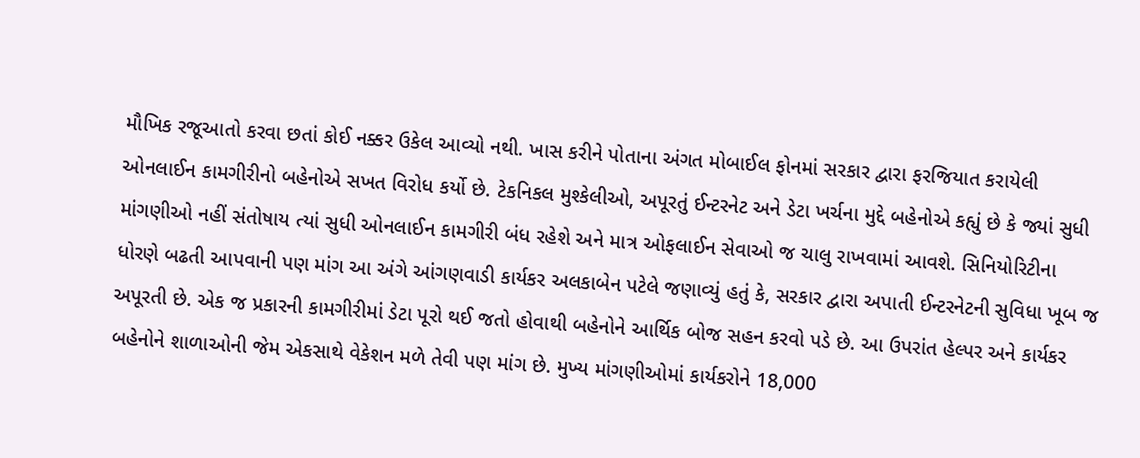મૌખિક રજૂઆતો કરવા છતાં કોઈ નક્કર ઉકેલ આવ્યો નથી. ખાસ કરીને પોતાના અંગત મોબાઈલ ફોનમાં સરકાર દ્વારા ફરજિયાત કરાયેલી ઓનલાઈન કામગીરીનો બહેનોએ સખત વિરોધ કર્યો છે. ટેકનિકલ મુશ્કેલીઓ, અપૂરતું ઈન્ટરનેટ અને ડેટા ખર્ચના મુદ્દે બહેનોએ કહ્યું છે કે જ્યાં સુધી માંગણીઓ નહીં સંતોષાય ત્યાં સુધી ઓનલાઈન કામગીરી બંધ રહેશે અને માત્ર ઓફલાઈન સેવાઓ જ ચાલુ રાખવામાં આવશે. સિનિયોરિટીના ધોરણે બઢતી આપવાની પણ માંગ આ અંગે આંગણવાડી કાર્યકર અલકાબેન પટેલે જણાવ્યું હતું કે, સરકાર દ્વારા અપાતી ઈન્ટરનેટની સુવિધા ખૂબ જ અપૂરતી છે. એક જ પ્રકારની કામગીરીમાં ડેટા પૂરો થઈ જતો હોવાથી બહેનોને આર્થિક બોજ સહન કરવો પડે છે. આ ઉપરાંત હેલ્પર અને કાર્યકર બહેનોને શાળાઓની જેમ એકસાથે વેકેશન મળે તેવી પણ માંગ છે. મુખ્ય માંગણીઓમાં કાર્યકરોને 18,000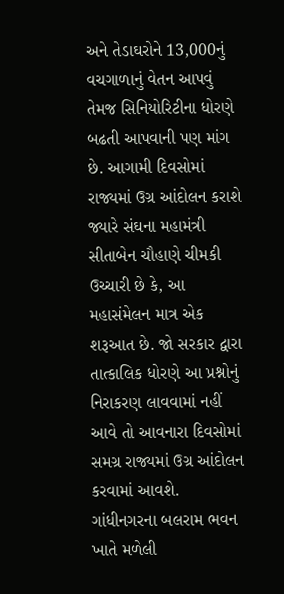અને તેડાઘરોને 13,000નું વચગાળાનું વેતન આપવું તેમજ સિનિયોરિટીના ધોરણે બઢતી આપવાની પણ માંગ છે. આગામી દિવસોમાં રાજ્યમાં ઉગ્ર આંદોલન કરાશે જ્યારે સંઘના મહામંત્રી સીતાબેન ચૌહાણે ચીમકી ઉચ્ચારી છે કે, આ મહાસંમેલન માત્ર એક શરૂઆત છે. જો સરકાર દ્વારા તાત્કાલિક ધોરણે આ પ્રશ્નોનું નિરાકરણ લાવવામાં નહીં આવે તો આવનારા દિવસોમાં સમગ્ર રાજ્યમાં ઉગ્ર આંદોલન કરવામાં આવશે. ગાંધીનગરના બલરામ ભવન ખાતે મળેલી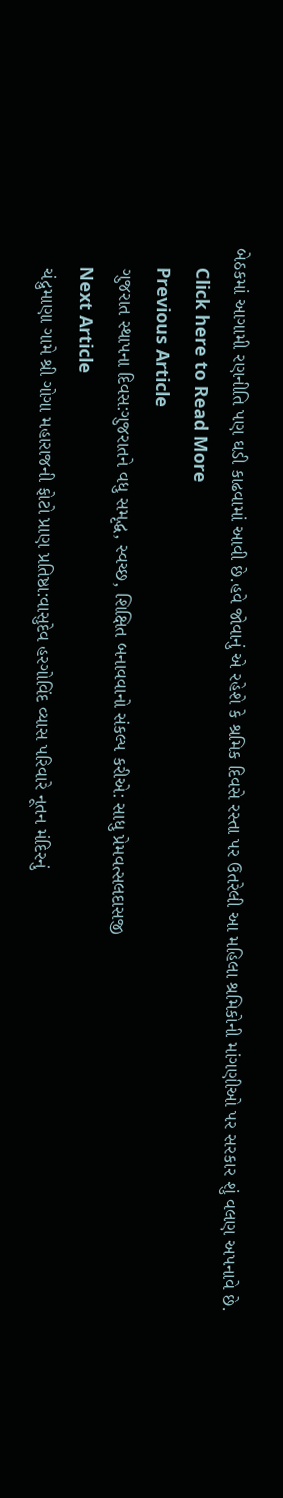બેઠકમાં આગામી રણનીતિ પણ ઘડી કાઢવામાં આવી છે.હવે જોવાનું એ રહેશે કે શ્રમિક દિવસે રસ્તા પર ઉતરેલી આ મહિલા શ્રમિકોની માંગણીઓ પર સરકાર શું વલણ અપનાવે છે.
    Click here to Read More
    Previous Article
    ગુજરાત સ્થાપના દિવસ:ગુજરાતને વધુ સમૃદ્ધ, સ્વચ્છ, શિક્ષિત બનાવવાનો સંકલ્પ કરીએ: સાધુ પ્રેમવત્સલદાસજી
    Next Article
    ચંદ્રુમાણા ગામે શ્રી ગોગા મહારાજની ફોટો પ્રાણ પ્રતિષ્ઠા:વાસુદેવ હરગોવિંદ વ્યાસ પરિવારે નૂતન મંદિરનું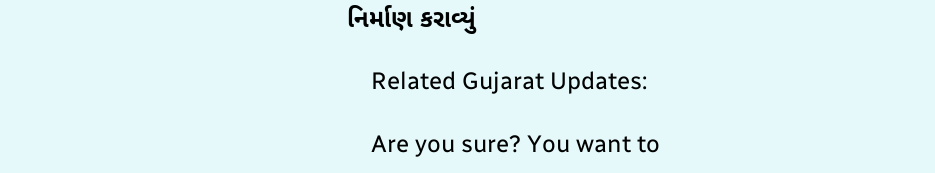નિર્માણ કરાવ્યું

    Related Gujarat Updates:

    Are you sure? You want to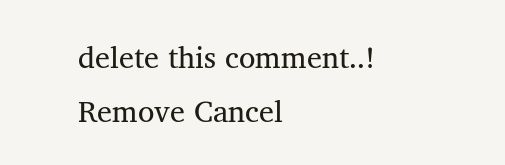delete this comment..! Remove Cancel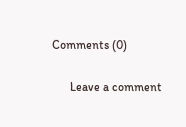Comments (0)

      Leave a comment